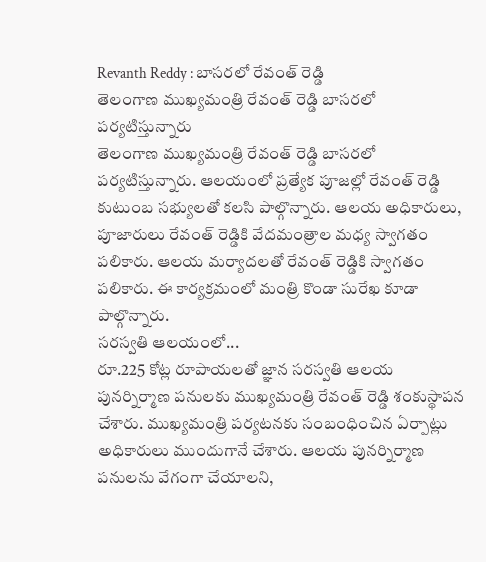Revanth Reddy : బాసరలో రేవంత్ రెడ్డి
తెలంగాణ ముఖ్యమంత్రి రేవంత్ రెడ్డి బాసరలో పర్యటిస్తున్నారు
తెలంగాణ ముఖ్యమంత్రి రేవంత్ రెడ్డి బాసరలో పర్యటిస్తున్నారు. ఆలయంలో ప్రత్యేక పూజల్లో రేవంత్ రెడ్డి కుటుంబ సభ్యులతో కలసి పాల్గొన్నారు. ఆలయ అధికారులు, పూజారులు రేవంత్ రెడ్డికి వేదమంత్రాల మధ్య స్వాగతం పలికారు. ఆలయ మర్యాదలతో రేవంత్ రెడ్డికి స్వాగతం పలికారు. ఈ కార్యక్రమంలో మంత్రి కొండా సురేఖ కూడా పాల్గొన్నారు.
సరస్వతి ఆలయంలో...
రూ.225 కోట్ల రూపాయలతో జ్ఞాన సరస్వతి ఆలయ పునర్నిర్మాణ పనులకు ముఖ్యమంత్రి రేవంత్ రెడ్డి శంకుస్థాపన చేశారు. ముఖ్యమంత్రి పర్యటనకు సంబంధించిన ఏర్పాట్లు అధికారులు ముందుగానే చేశారు. ఆలయ పునర్నిర్మాణ పనులను వేగంగా చేయాలని,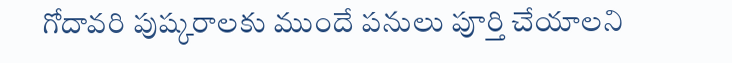గోదావరి పుష్కరాలకు ముందే పనులు పూర్తి చేయాలని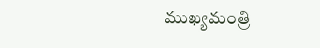ముఖ్యమంత్రి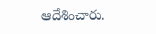ఆదేశించారు.